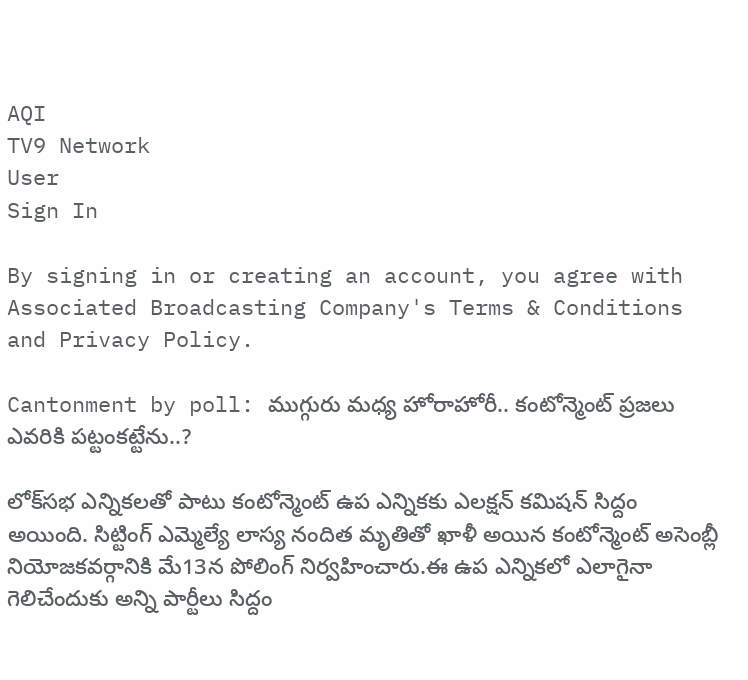AQI
TV9 Network
User
Sign In

By signing in or creating an account, you agree with Associated Broadcasting Company's Terms & Conditions and Privacy Policy.

Cantonment by poll: ముగ్గురు మధ్య హోరాహోరీ.. కంటోన్మెంట్ ప్రజలు ఎవరికి పట్టంకట్టేను..?

లోక్‌సభ ఎన్నికలతో పాటు కంటోన్మెంట్ ఉప ఎన్నికకు ఎలక్షన్ కమిషన్ సిద్దం అయింది. సిట్టింగ్ ఎమ్మెల్యే లాస్య నందిత మృతితో ఖాళీ అయిన కంటోన్మెంట్ అసెంబ్లీ నియోజకవర్గానికి మే13న పోలింగ్ నిర్వహించారు.ఈ ఉప ఎన్నికలో ఎలాగైనా గెలిచేందుకు అన్ని పార్టీలు సిద్దం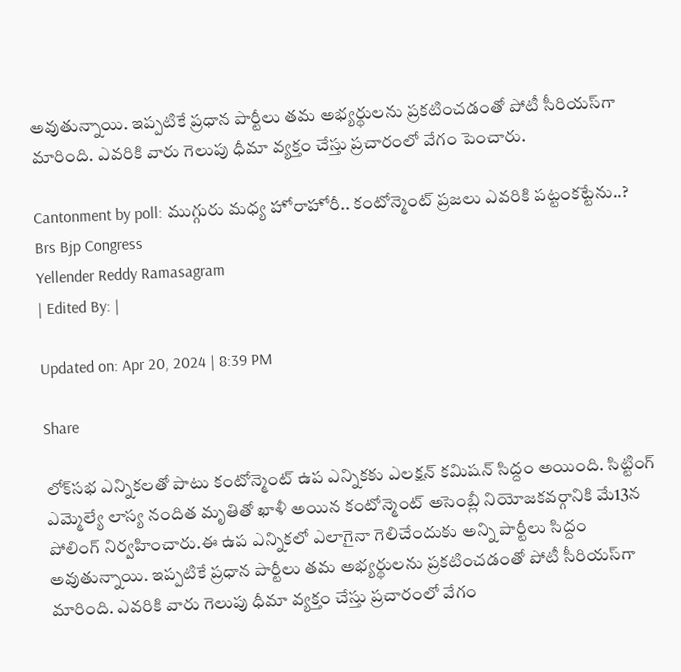అవుతున్నాయి. ఇప్పటికే ప్రధాన పార్టీలు తమ అభ్యర్థులను ప్రకటించడంతో పోటీ సీరియస్‌గా మారింది. ఎవరికి వారు గెలుపు ధీమా వ్యక్తం చేస్తు ప్రచారంలో వేగం పెంచారు.

Cantonment by poll: ముగ్గురు మధ్య హోరాహోరీ.. కంటోన్మెంట్ ప్రజలు ఎవరికి పట్టంకట్టేను..?
Brs Bjp Congress
Yellender Reddy Ramasagram
| Edited By: |

Updated on: Apr 20, 2024 | 8:39 PM

Share

లోక్‌సభ ఎన్నికలతో పాటు కంటోన్మెంట్ ఉప ఎన్నికకు ఎలక్షన్ కమిషన్ సిద్దం అయింది. సిట్టింగ్ ఎమ్మెల్యే లాస్య నందిత మృతితో ఖాళీ అయిన కంటోన్మెంట్ అసెంబ్లీ నియోజకవర్గానికి మే13న పోలింగ్ నిర్వహించారు.ఈ ఉప ఎన్నికలో ఎలాగైనా గెలిచేందుకు అన్ని పార్టీలు సిద్దం అవుతున్నాయి. ఇప్పటికే ప్రధాన పార్టీలు తమ అభ్యర్థులను ప్రకటించడంతో పోటీ సీరియస్‌గా మారింది. ఎవరికి వారు గెలుపు ధీమా వ్యక్తం చేస్తు ప్రచారంలో వేగం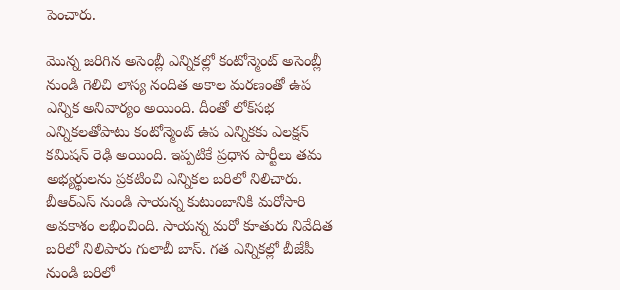పెంచారు.

మొన్న జరిగిన అసెంబ్లీ ఎన్నికల్లో కంటోన్మెంట్ అసెంబ్లీ నుండి గెలిచి లాస్య నందిత అకాల మరణంతో ఉప ఎన్నిక అనివార్యం అయింది. దీంతో లోక్‌సభ ఎన్నికలతోపాటు కంటోన్మెంట్ ఉప ఎన్నికకు ఎలక్షన్ కమిషన్ రెఢి అయింది. ఇప్పటికే ప్రధాన పార్టీలు తమ అభ్యర్థులను ప్రకటించి ఎన్నికల బరిలో నిలిచారు. బీఆర్ఎస్ నుండి సాయన్న కుటుంబానికి మరోసారి అవకాశం లభించింది. సాయన్న మరో కూతురు నివేదిత బరిలో నిలిపారు గులాబీ బాస్. గత ఎన్నికల్లో బీజేపీ నుండి బరిలో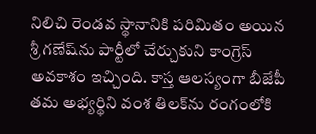నిలిచి రెండవ స్థానానికి పరిమితం అయిన శ్రీ గణేష్‌ను పార్టీలో చేర్చుకుని కాంగ్రెస్ అవకాశం ఇచ్చింది. కాస్త ఆలస్యంగా బీజేపీ తమ అభ్యర్థిని వంశ తిలక్‌ను రంగంలోకి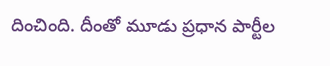దించింది. దీంతో మూడు ప్రధాన పార్టీల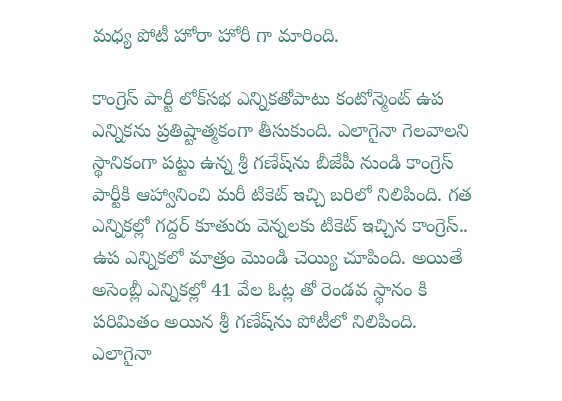మధ్య పోటీ హోరా హోరీ గా మారింది.

కాంగ్రెస్ పార్టీ లోక్‌సభ ఎన్నికతోపాటు కంటోన్మెంట్ ఉప ఎన్నికను ప్రతిష్టాత్మకంగా తీసుకుంది. ఎలాగైనా గెలవాలని స్థానికంగా పట్టు ఉన్న శ్రీ గణేష్‌ను బీజేపీ నుండి కాంగ్రెస్ పార్టీకి ఆహ్వానించి మరీ టికెట్ ఇచ్చి బరిలో నిలిపింది. గత ఎన్నికల్లో గద్దర్ కూతురు వెన్నలకు టికెట్ ఇచ్చిన కాంగ్రెస్.. ఉప ఎన్నికలో మాత్రం మొండి చెయ్యి చూపింది. అయితే అసెంబ్లీ ఎన్నికల్లో 41 వేల ఓట్ల తో రెండవ స్థానం కి పరిమితం అయిన శ్రీ గణేష్‌ను పోటీలో నిలిపింది. ఎలాగైనా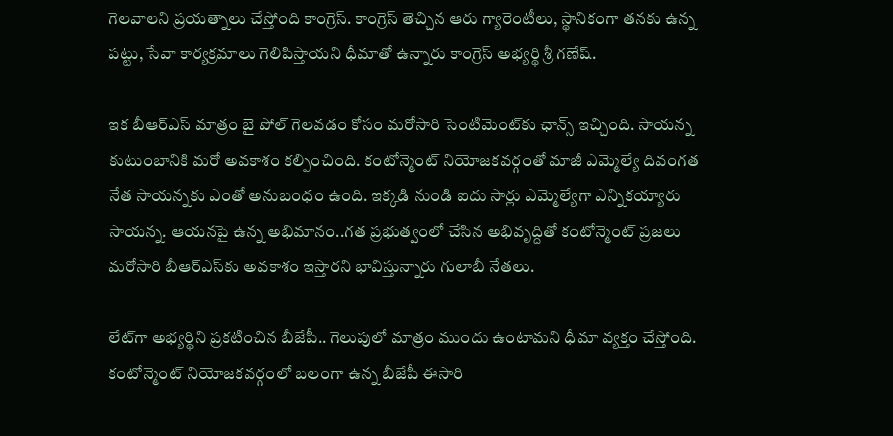గెలవాలని ప్రయత్నాలు చేస్తోంది కాంగ్రెస్. కాంగ్రెస్ తెచ్చిన ఆరు గ్యారెంటీలు, స్థానికంగా తనకు ఉన్న పట్టు, సేవా కార్యక్రమాలు గెలిపిస్తాయని ధీమాతో ఉన్నారు కాంగ్రెస్ అభ్యర్థి శ్రీ గణేష్.

ఇక బీఆర్‌ఎస్ మాత్రం బై పోల్ గెలవడం కోసం మరోసారి సెంటిమెంట్‌కు ఛాన్స్ ఇచ్చింది. సాయన్న కుటుంబానికి మరో అవకాశం కల్పించింది. కంటోన్మెంట్ నియోజకవర్గంతో మాజీ ఎమ్మెల్యే దివంగత నేత సాయన్నకు ఎంతో అనుబంధం ఉంది. ఇక్కడి నుండి ఐదు సార్లు ఎమ్మెల్యేగా ఎన్నికయ్యారు సాయన్న. ఆయనపై ఉన్న అభిమానం..గత ప్రభుత్వంలో చేసిన అభివృద్దితో కంటోన్మెంట్ ప్రజలు మరోసారి బీఆర్ఎస్‌కు అవకాశం ఇస్తారని భావిస్తున్నారు గులాబీ నేతలు.

లేట్‌గా అభ్యర్థిని ప్రకటించిన బీజేపీ.. గెలుపులో మాత్రం ముందు ఉంటామని ధీమా వ్యక్తం చేస్తోంది. కంటోన్మెంట్ నియోజకవర్గంలో బలంగా ఉన్న బీజేపీ ఈసారి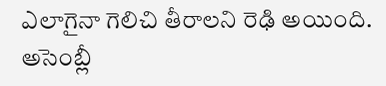ఎలాగైనా గెలిచి తీరాలని రెఢి అయింది. అసెంబ్లీ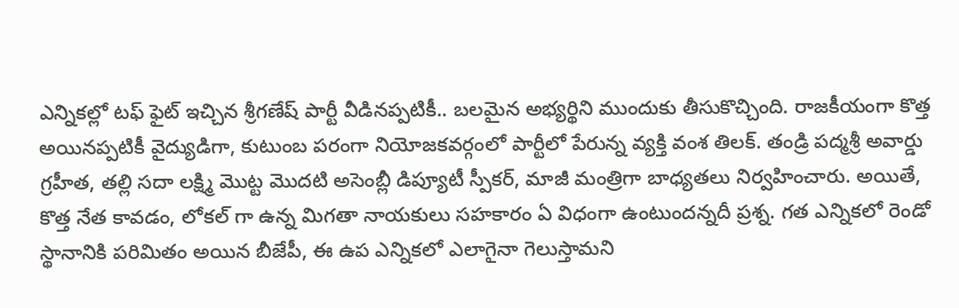ఎన్నికల్లో టఫ్ ఫైట్ ఇచ్చిన శ్రీగణేష్ పార్టీ వీడినప్పటికీ.. బలమైన అభ్యర్థిని ముందుకు తీసుకొచ్చింది. రాజకీయంగా కొత్త అయినప్పటికీ వైద్యుడిగా, కుటుంబ పరంగా నియోజకవర్గంలో పార్టీలో పేరున్న వ్యక్తి వంశ తిలక్. తండ్రి పద్మశ్రీ అవార్డు గ్రహీత, తల్లి సదా లక్ష్మి మొట్ట మొదటి అసెంబ్లీ డిప్యూటీ స్పీకర్, మాజీ మంత్రిగా బాధ్యతలు నిర్వహించారు. అయితే, కొత్త నేత కావడం, లోకల్ గా ఉన్న మిగతా నాయకులు సహకారం ఏ విధంగా ఉంటుందన్నదీ ప్రశ్న. గత ఎన్నికలో రెండో స్థానానికి పరిమితం అయిన బీజేపీ, ఈ ఉప ఎన్నికలో ఎలాగైనా గెలుస్తామని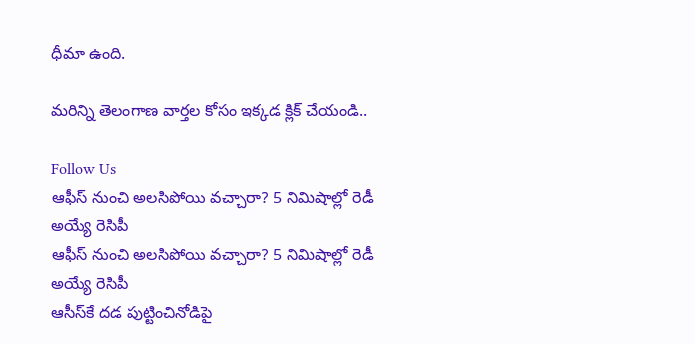ధీమా ఉంది.

మరిన్ని తెలంగాణ వార్తల కోసం ఇక్కడ క్లిక్ చేయండి..

Follow Us
ఆఫీస్ నుంచి అలసిపోయి వచ్చారా? 5 నిమిషాల్లో రెడీ అయ్యే రెసిపీ
ఆఫీస్ నుంచి అలసిపోయి వచ్చారా? 5 నిమిషాల్లో రెడీ అయ్యే రెసిపీ
ఆసీస్‌కే దడ పుట్టించినోడిపై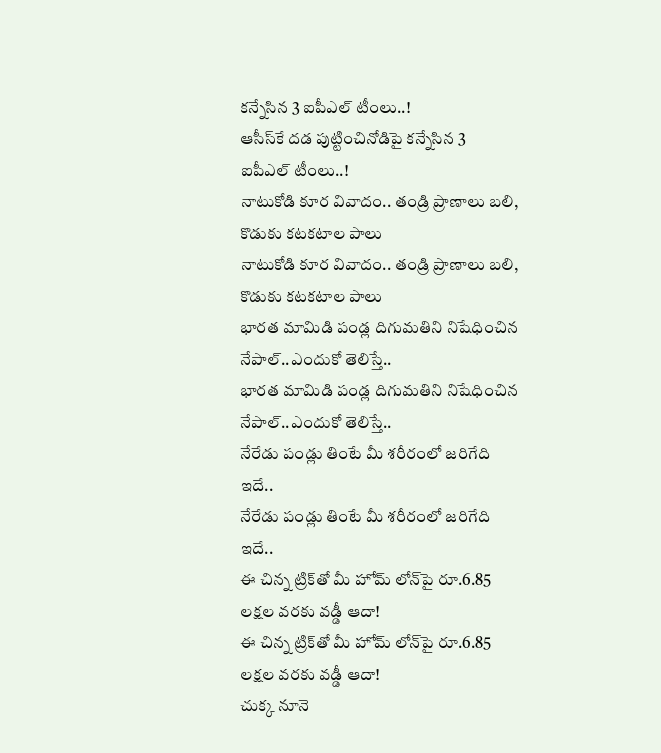కన్నేసిన 3 ఐపీఎల్ టీంలు..!
ఆసీస్‌కే దడ పుట్టించినోడిపై కన్నేసిన 3 ఐపీఎల్ టీంలు..!
నాటుకోడి కూర వివాదం.. తండ్రి ప్రాణాలు బలి, కొడుకు కటకటాల పాలు
నాటుకోడి కూర వివాదం.. తండ్రి ప్రాణాలు బలి, కొడుకు కటకటాల పాలు
భారత మామిడి పండ్ల దిగుమతిని నిషేధించిన నేపాల్‌..ఎందుకో తెలిస్తే..
భారత మామిడి పండ్ల దిగుమతిని నిషేధించిన నేపాల్‌..ఎందుకో తెలిస్తే..
నేరేడు పండ్లు తింటే మీ శరీరంలో జరిగేది ఇదే..
నేరేడు పండ్లు తింటే మీ శరీరంలో జరిగేది ఇదే..
ఈ చిన్న ట్రిక్‌తో మీ హోమ్‌ లోన్‌పై రూ.6.85 లక్షల వరకు వడ్డీ ఆదా!
ఈ చిన్న ట్రిక్‌తో మీ హోమ్‌ లోన్‌పై రూ.6.85 లక్షల వరకు వడ్డీ ఆదా!
చుక్క నూనె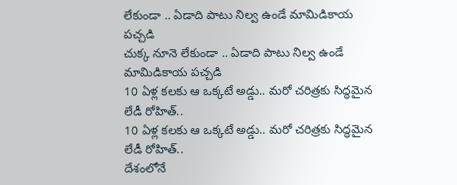లేకుండా .. ఏడాది పాటు నిల్వ ఉండే మామిడికాయ పచ్చడి
చుక్క నూనె లేకుండా .. ఏడాది పాటు నిల్వ ఉండే మామిడికాయ పచ్చడి
10 ఏళ్ల కలకు ఆ ఒక్కటే అడ్డు.. మరో చరిత్రకు సిద్ధమైన లేడీ రోహిత్..
10 ఏళ్ల కలకు ఆ ఒక్కటే అడ్డు.. మరో చరిత్రకు సిద్ధమైన లేడీ రోహిత్..
దేశంలోనే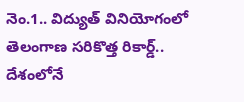నెం.1.. విద్యుత్ వినియోగంలో తెలంగాణ సరికొత్త రికార్డ్..
దేశంలోనే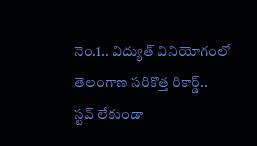నెం.1.. విద్యుత్ వినియోగంలో తెలంగాణ సరికొత్త రికార్డ్..
స్టవ్ లేకుండా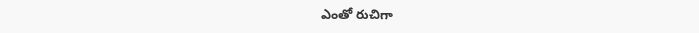ఎంతో రుచిగా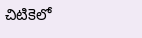చిటికెలో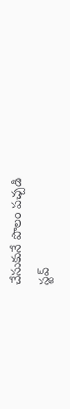చేసుకునే పొలం పచ్చడి
స్టవ్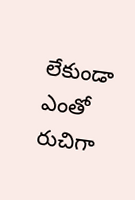లేకుండా ఎంతో రుచిగా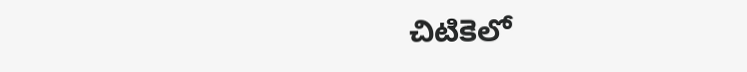చిటికెలో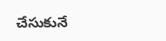చేసుకునే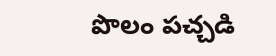పొలం పచ్చడి